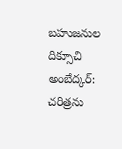బహుజనుల దిక్సూచి అంబేద్కర్: చరిత్రను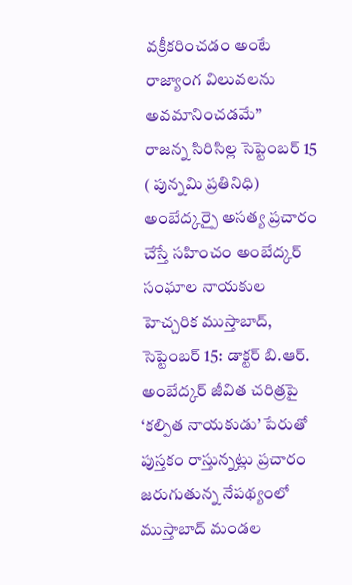వక్రీకరించడం అంటే రాజ్యాంగ విలువలను అవమానించడమే”
రాజన్న సిరిసిల్ల సెప్టెంబర్ 15 ( పున్నమి ప్రతినిధి) అంబేద్కర్పై అసత్య ప్రచారం చేస్తే సహించం అంబేద్కర్ సంఘాల నాయకుల హెచ్చరిక ముస్తాబాద్, సెప్టెంబర్ 15: డాక్టర్ బి.ఆర్. అంబేద్కర్ జీవిత చరిత్రపై ‘కల్పిత నాయకుడు’ పేరుతో పుస్తకం రాస్తున్నట్లు ప్రచారం జరుగుతున్న నేపథ్యంలో ముస్తాబాద్ మండల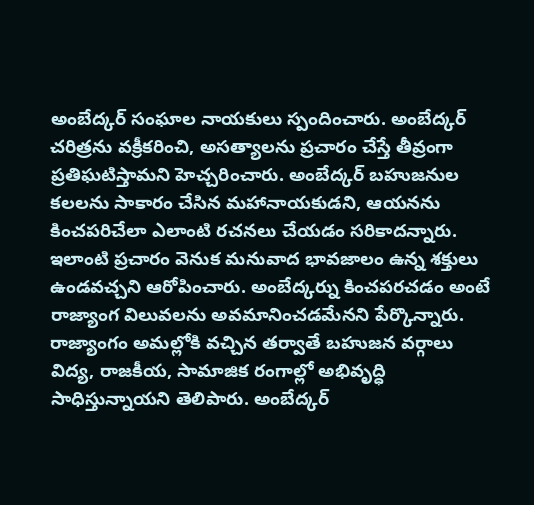అంబేద్కర్ సంఘాల నాయకులు స్పందించారు. అంబేద్కర్ చరిత్రను వక్రీకరించి, అసత్యాలను ప్రచారం చేస్తే తీవ్రంగా ప్రతిఘటిస్తామని హెచ్చరించారు. అంబేద్కర్ బహుజనుల కలలను సాకారం చేసిన మహానాయకుడని, ఆయనను కించపరిచేలా ఎలాంటి రచనలు చేయడం సరికాదన్నారు. ఇలాంటి ప్రచారం వెనుక మనువాద భావజాలం ఉన్న శక్తులు ఉండవచ్చని ఆరోపించారు. అంబేద్కర్ను కించపరచడం అంటే రాజ్యాంగ విలువలను అవమానించడమేనని పేర్కొన్నారు. రాజ్యాంగం అమల్లోకి వచ్చిన తర్వాతే బహుజన వర్గాలు విద్య, రాజకీయ, సామాజిక రంగాల్లో అభివృద్ధి సాధిస్తున్నాయని తెలిపారు. అంబేద్కర్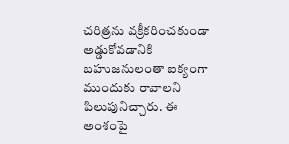చరిత్రను వక్రీకరించకుండా అడ్డుకోవడానికి బహుజనులంతా ఐక్యంగా ముందుకు రావాలని పిలుపునిచ్చారు. ఈ అంశంపై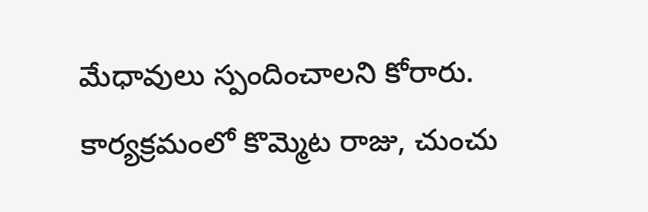మేధావులు స్పందించాలని కోరారు. కార్యక్రమంలో కొమ్మెట రాజు, చుంచు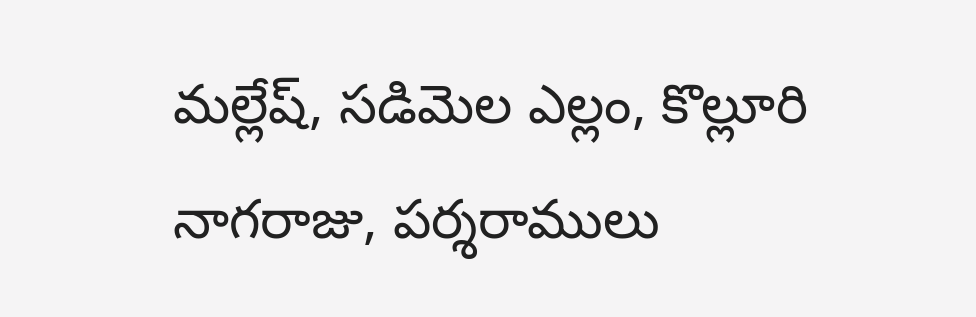మల్లేష్, సడిమెల ఎల్లం, కొల్లూరి నాగరాజు, పర్శరాములు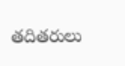తదితరులు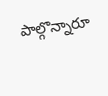పాల్గొన్నారూ